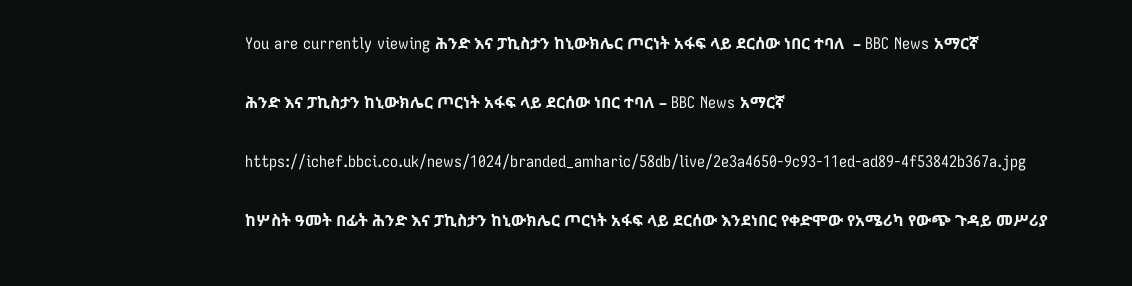You are currently viewing ሕንድ እና ፓኪስታን ከኒውክሌር ጦርነት አፋፍ ላይ ደርሰው ነበር ተባለ  – BBC News አማርኛ

ሕንድ እና ፓኪስታን ከኒውክሌር ጦርነት አፋፍ ላይ ደርሰው ነበር ተባለ – BBC News አማርኛ

https://ichef.bbci.co.uk/news/1024/branded_amharic/58db/live/2e3a4650-9c93-11ed-ad89-4f53842b367a.jpg

ከሦስት ዓመት በፊት ሕንድ እና ፓኪስታን ከኒውክሌር ጦርነት አፋፍ ላይ ደርሰው እንደነበር የቀድሞው የአሜሪካ የውጭ ጉዳይ መሥሪያ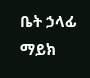ቤት ኃላፊ ማይክ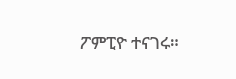ፖምፒዮ ተናገሩ።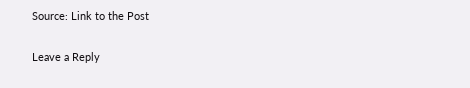Source: Link to the Post

Leave a Reply